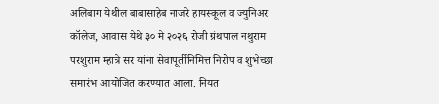अलिबाग येथील बाबासाहेब नाजरे हायस्कूल व ज्युनिअर कॉलेज, आवास येथे ३० मे २०२६ रोजी ग्रंथपाल नथुराम परशुराम म्हात्रे सर यांना सेवापूर्तीनिमित्त निरोप व शुभेच्छा समारंभ आयोजित करण्यात आला. नियत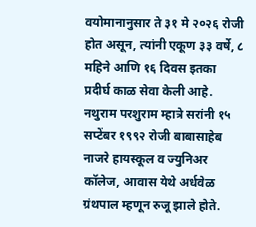वयोमानानुसार ते ३१ मे २०२६ रोजी होत असून, त्यांनी एकूण ३३ वर्षे, ८ महिने आणि १६ दिवस इतका प्रदीर्घ काळ सेवा केली आहे. नथुराम परशुराम म्हात्रे सरांनी १५ सप्टेंबर १९९२ रोजी बाबासाहेब नाजरे हायस्कूल व ज्युनिअर कॉलेज, आवास येथे अर्धवेळ ग्रंथपाल म्हणून रुजू झाले होते.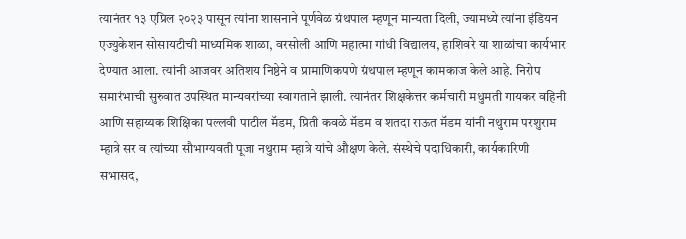त्यानंतर १३ एप्रिल २०२३ पासून त्यांना शासनाने पूर्णवेळ ग्रंथपाल म्हणून मान्यता दिली, ज्यामध्ये त्यांना इंडियन एज्युकेशन सोसायटीची माध्यमिक शाळा, वरसोली आणि महात्मा गांधी विद्यालय, हाशिवरे या शाळांचा कार्यभार देण्यात आला. त्यांनी आजवर अतिशय निष्ठेने व प्रामाणिकपणे ग्रंथपाल म्हणून कामकाज केले आहे. निरोप समारंभाची सुरुवात उपस्थित मान्यवरांच्या स्वागताने झाली. त्यानंतर शिक्षकेत्तर कर्मचारी मधुमती गायकर वहिनी आणि सहाय्यक शिक्षिका पल्लवी पाटील मॅडम, प्रिती कवळे मॅडम व शतदा राऊत मॅडम यांनी नथुराम परशुराम म्हात्रे सर व त्यांच्या सौभाग्यवती पूजा नथुराम म्हात्रे यांचे औक्षण केले. संस्थेचे पदाधिकारी, कार्यकारिणी सभासद,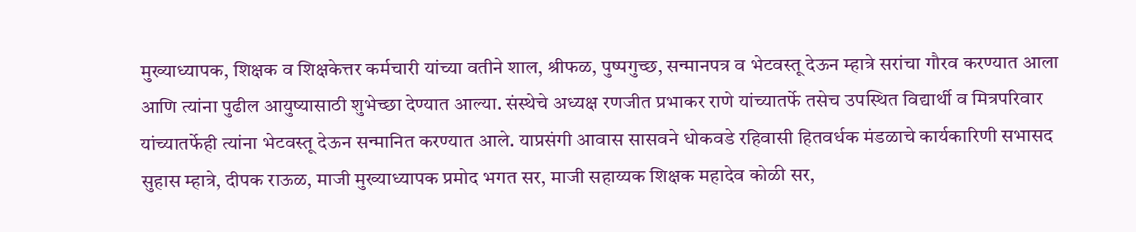मुख्याध्यापक, शिक्षक व शिक्षकेत्तर कर्मचारी यांच्या वतीने शाल, श्रीफळ, पुष्पगुच्छ, सन्मानपत्र व भेटवस्तू देऊन म्हात्रे सरांचा गौरव करण्यात आला आणि त्यांना पुढील आयुष्यासाठी शुभेच्छा देण्यात आल्या. संस्थेचे अध्यक्ष रणजीत प्रभाकर राणे यांच्यातर्फे तसेच उपस्थित विद्यार्थी व मित्रपरिवार यांच्यातर्फेही त्यांना भेटवस्तू देऊन सन्मानित करण्यात आले. याप्रसंगी आवास सासवने धोकवडे रहिवासी हितवर्धक मंडळाचे कार्यकारिणी सभासद सुहास म्हात्रे, दीपक राऊळ, माजी मुख्याध्यापक प्रमोद भगत सर, माजी सहाय्यक शिक्षक महादेव कोळी सर,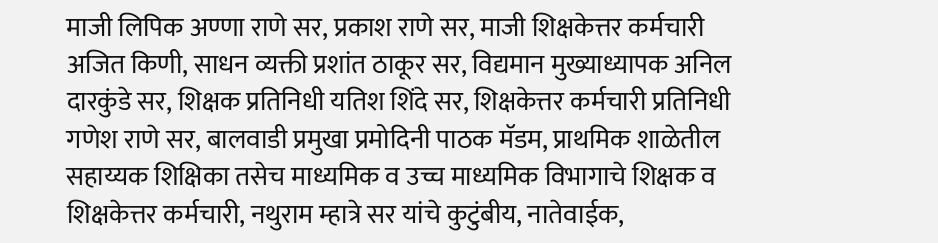माजी लिपिक अण्णा राणे सर, प्रकाश राणे सर, माजी शिक्षकेत्तर कर्मचारी अजित किणी, साधन व्यक्ती प्रशांत ठाकूर सर, विद्यमान मुख्याध्यापक अनिल दारकुंडे सर, शिक्षक प्रतिनिधी यतिश शिंदे सर, शिक्षकेत्तर कर्मचारी प्रतिनिधी गणेश राणे सर, बालवाडी प्रमुखा प्रमोदिनी पाठक मॅडम, प्राथमिक शाळेतील सहाय्यक शिक्षिका तसेच माध्यमिक व उच्च माध्यमिक विभागाचे शिक्षक व शिक्षकेत्तर कर्मचारी, नथुराम म्हात्रे सर यांचे कुटुंबीय, नातेवाईक,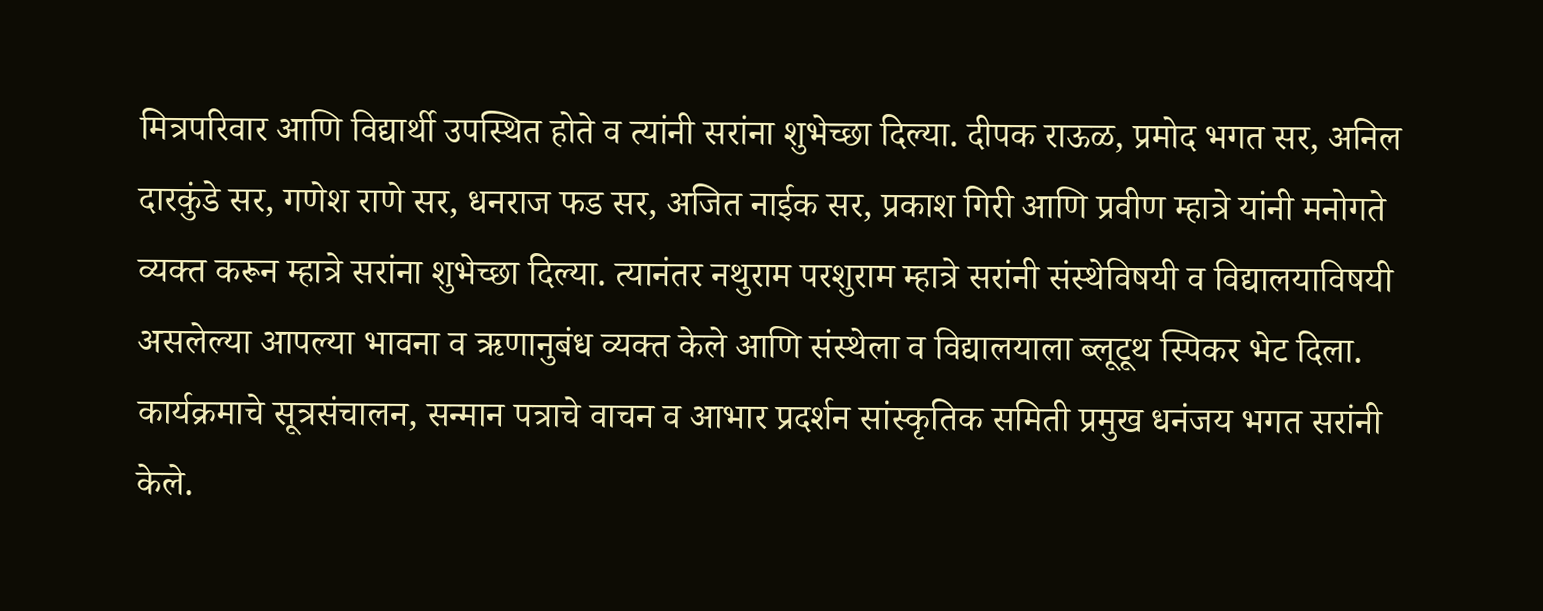मित्रपरिवार आणि विद्यार्थी उपस्थित होते व त्यांनी सरांना शुभेच्छा दिल्या. दीपक राऊळ, प्रमोद भगत सर, अनिल दारकुंडे सर, गणेश राणे सर, धनराज फड सर, अजित नाईक सर, प्रकाश गिरी आणि प्रवीण म्हात्रे यांनी मनोगते व्यक्त करून म्हात्रे सरांना शुभेच्छा दिल्या. त्यानंतर नथुराम परशुराम म्हात्रे सरांनी संस्थेविषयी व विद्यालयाविषयी असलेल्या आपल्या भावना व ऋणानुबंध व्यक्त केले आणि संस्थेला व विद्यालयाला ब्लूटूथ स्पिकर भेट दिला. कार्यक्रमाचे सूत्रसंचालन, सन्मान पत्राचे वाचन व आभार प्रदर्शन सांस्कृतिक समिती प्रमुख धनंजय भगत सरांनी केले.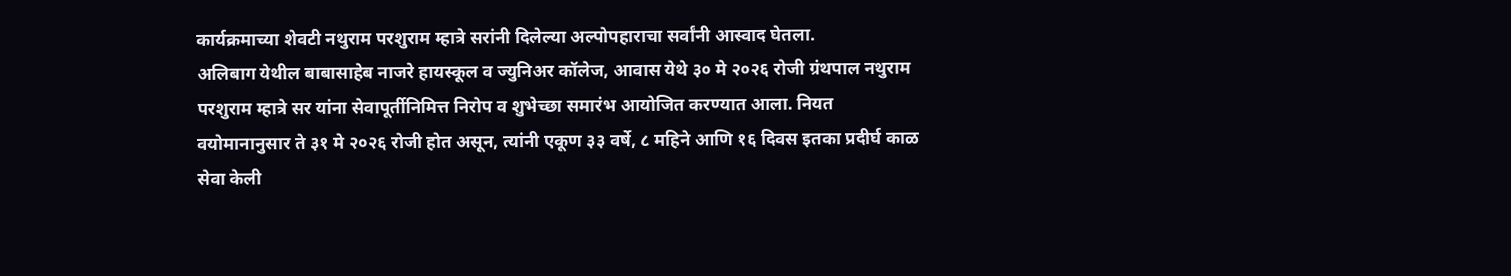कार्यक्रमाच्या शेवटी नथुराम परशुराम म्हात्रे सरांनी दिलेल्या अल्पोपहाराचा सर्वांनी आस्वाद घेतला.
अलिबाग येथील बाबासाहेब नाजरे हायस्कूल व ज्युनिअर कॉलेज, आवास येथे ३० मे २०२६ रोजी ग्रंथपाल नथुराम परशुराम म्हात्रे सर यांना सेवापूर्तीनिमित्त निरोप व शुभेच्छा समारंभ आयोजित करण्यात आला. नियत वयोमानानुसार ते ३१ मे २०२६ रोजी होत असून, त्यांनी एकूण ३३ वर्षे, ८ महिने आणि १६ दिवस इतका प्रदीर्घ काळ सेवा केली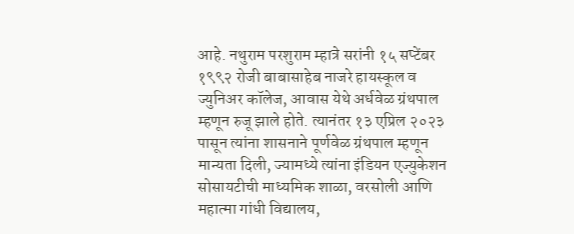आहे. नथुराम परशुराम म्हात्रे सरांनी १५ सप्टेंबर १९९२ रोजी बाबासाहेब नाजरे हायस्कूल व ज्युनिअर कॉलेज, आवास येथे अर्धवेळ ग्रंथपाल म्हणून रुजू झाले होते. त्यानंतर १३ एप्रिल २०२३ पासून त्यांना शासनाने पूर्णवेळ ग्रंथपाल म्हणून मान्यता दिली, ज्यामध्ये त्यांना इंडियन एज्युकेशन सोसायटीची माध्यमिक शाळा, वरसोली आणि महात्मा गांधी विद्यालय,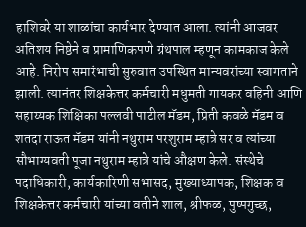हाशिवरे या शाळांचा कार्यभार देण्यात आला. त्यांनी आजवर अतिशय निष्ठेने व प्रामाणिकपणे ग्रंथपाल म्हणून कामकाज केले आहे. निरोप समारंभाची सुरुवात उपस्थित मान्यवरांच्या स्वागताने झाली. त्यानंतर शिक्षकेत्तर कर्मचारी मधुमती गायकर वहिनी आणि सहाय्यक शिक्षिका पल्लवी पाटील मॅडम, प्रिती कवळे मॅडम व शतदा राऊत मॅडम यांनी नथुराम परशुराम म्हात्रे सर व त्यांच्या सौभाग्यवती पूजा नथुराम म्हात्रे यांचे औक्षण केले. संस्थेचे पदाधिकारी, कार्यकारिणी सभासद, मुख्याध्यापक, शिक्षक व शिक्षकेत्तर कर्मचारी यांच्या वतीने शाल, श्रीफळ, पुष्पगुच्छ,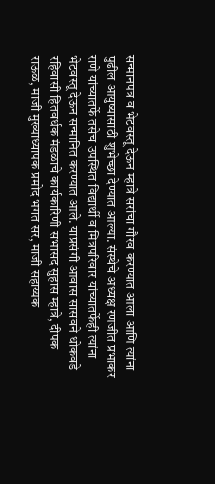सन्मानपत्र व भेटवस्तू देऊन म्हात्रे सरांचा गौरव करण्यात आला आणि त्यांना पुढील आयुष्यासाठी शुभेच्छा देण्यात आल्या. संस्थेचे अध्यक्ष रणजीत प्रभाकर राणे यांच्यातर्फे तसेच उपस्थित विद्यार्थी व मित्रपरिवार यांच्यातर्फेही त्यांना भेटवस्तू देऊन सन्मानित करण्यात आले. याप्रसंगी आवास सासवने धोकवडे रहिवासी हितवर्धक मंडळाचे कार्यकारिणी सभासद सुहास म्हात्रे, दीपक राऊळ, माजी मुख्याध्यापक प्रमोद भगत सर, माजी सहाय्यक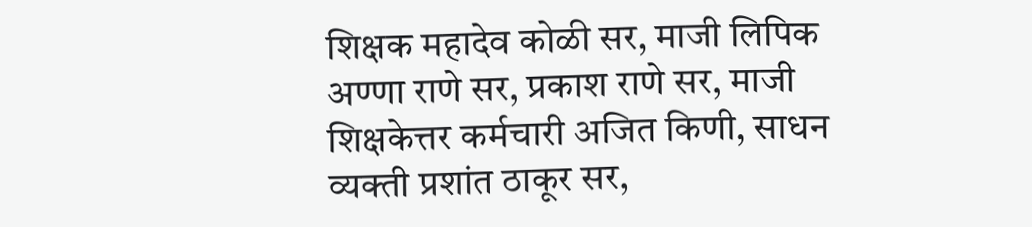शिक्षक महादेव कोळी सर, माजी लिपिक अण्णा राणे सर, प्रकाश राणे सर, माजी शिक्षकेत्तर कर्मचारी अजित किणी, साधन व्यक्ती प्रशांत ठाकूर सर,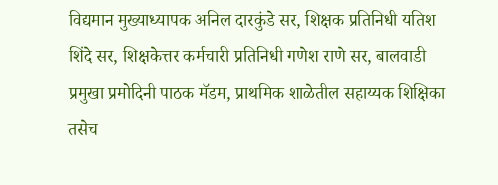विद्यमान मुख्याध्यापक अनिल दारकुंडे सर, शिक्षक प्रतिनिधी यतिश शिंदे सर, शिक्षकेत्तर कर्मचारी प्रतिनिधी गणेश राणे सर, बालवाडी प्रमुखा प्रमोदिनी पाठक मॅडम, प्राथमिक शाळेतील सहाय्यक शिक्षिका तसेच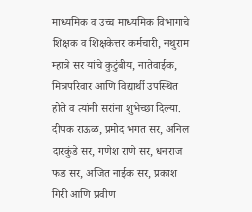माध्यमिक व उच्च माध्यमिक विभागाचे शिक्षक व शिक्षकेत्तर कर्मचारी, नथुराम म्हात्रे सर यांचे कुटुंबीय, नातेवाईक, मित्रपरिवार आणि विद्यार्थी उपस्थित होते व त्यांनी सरांना शुभेच्छा दिल्या. दीपक राऊळ, प्रमोद भगत सर, अनिल दारकुंडे सर, गणेश राणे सर, धनराज फड सर, अजित नाईक सर, प्रकाश गिरी आणि प्रवीण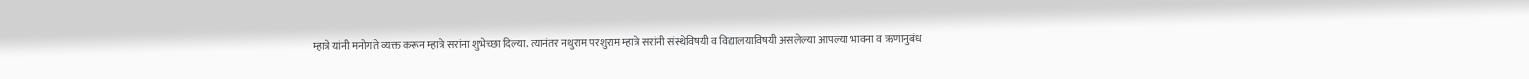म्हात्रे यांनी मनोगते व्यक्त करून म्हात्रे सरांना शुभेच्छा दिल्या. त्यानंतर नथुराम परशुराम म्हात्रे सरांनी संस्थेविषयी व विद्यालयाविषयी असलेल्या आपल्या भावना व ऋणानुबंध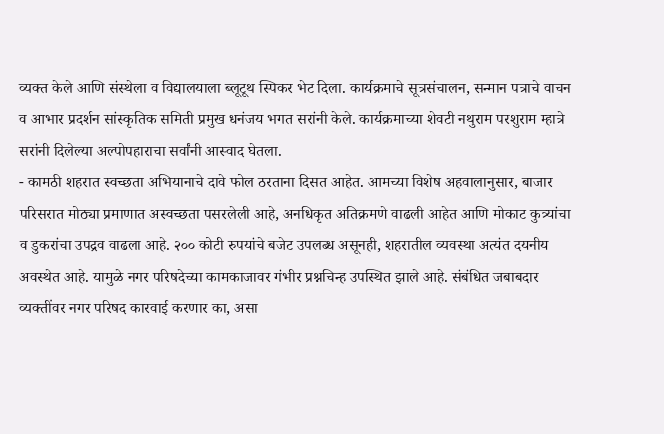व्यक्त केले आणि संस्थेला व विद्यालयाला ब्लूटूथ स्पिकर भेट दिला. कार्यक्रमाचे सूत्रसंचालन, सन्मान पत्राचे वाचन व आभार प्रदर्शन सांस्कृतिक समिती प्रमुख धनंजय भगत सरांनी केले. कार्यक्रमाच्या शेवटी नथुराम परशुराम म्हात्रे सरांनी दिलेल्या अल्पोपहाराचा सर्वांनी आस्वाद घेतला.
- कामठी शहरात स्वच्छता अभियानाचे दावे फोल ठरताना दिसत आहेत. आमच्या विशेष अहवालानुसार, बाजार परिसरात मोठ्या प्रमाणात अस्वच्छता पसरलेली आहे, अनधिकृत अतिक्रमणे वाढली आहेत आणि मोकाट कुत्र्यांचा व डुकरांचा उपद्रव वाढला आहे. २०० कोटी रुपयांचे बजेट उपलब्ध असूनही, शहरातील व्यवस्था अत्यंत दयनीय अवस्थेत आहे. यामुळे नगर परिषदेच्या कामकाजावर गंभीर प्रश्नचिन्ह उपस्थित झाले आहे. संबंधित जबाबदार व्यक्तींवर नगर परिषद कारवाई करणार का, असा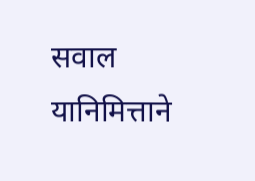सवाल यानिमित्ताने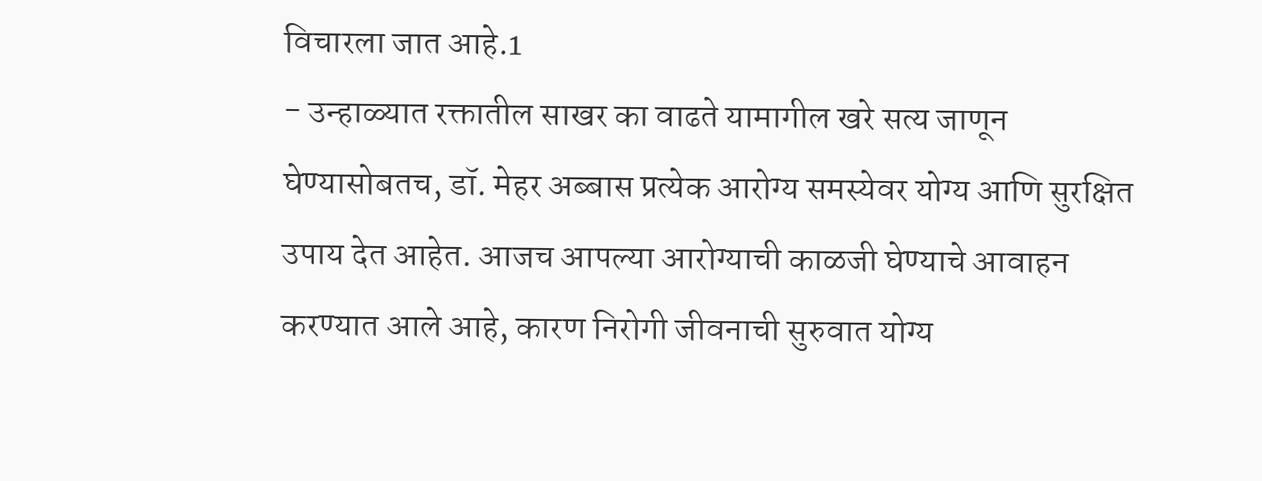विचारला जात आहे.1
- उन्हाळ्यात रक्तातील साखर का वाढते यामागील खरे सत्य जाणून घेण्यासोबतच, डॉ. मेहर अब्बास प्रत्येक आरोग्य समस्येवर योग्य आणि सुरक्षित उपाय देत आहेत. आजच आपल्या आरोग्याची काळजी घेण्याचे आवाहन करण्यात आले आहे, कारण निरोगी जीवनाची सुरुवात योग्य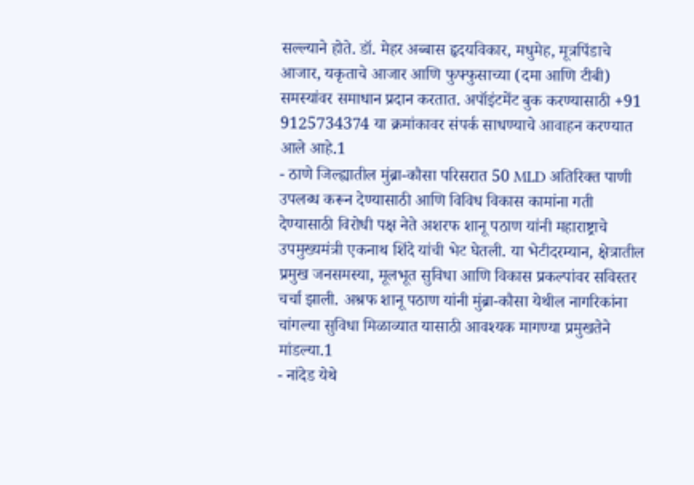सल्ल्याने होते. डॉ. मेहर अब्बास हृदयविकार, मधुमेह, मूत्रपिंडाचे आजार, यकृताचे आजार आणि फुफ्फुसाच्या (दमा आणि टीबी) समस्यांवर समाधान प्रदान करतात. अपॉइंटमेंट बुक करण्यासाठी +91 9125734374 या क्रमांकावर संपर्क साधण्याचे आवाहन करण्यात आले आहे.1
- ठाणे जिल्ह्यातील मुंब्रा-कौसा परिसरात 50 MLD अतिरिक्त पाणी उपलब्ध करून देण्यासाठी आणि विविध विकास कामांना गती देण्यासाठी विरोधी पक्ष नेते अशरफ शानू पठाण यांनी महाराष्ट्राचे उपमुख्यमंत्री एकनाथ शिंदे यांची भेट घेतली. या भेटीदरम्यान, क्षेत्रातील प्रमुख जनसमस्या, मूलभूत सुविधा आणि विकास प्रकल्पांवर सविस्तर चर्चा झाली. अश्रफ शानू पठाण यांनी मुंब्रा-कौसा येथील नागरिकांना चांगल्या सुविधा मिळाव्यात यासाठी आवश्यक मागण्या प्रमुखतेने मांडल्या.1
- नांदेड येथे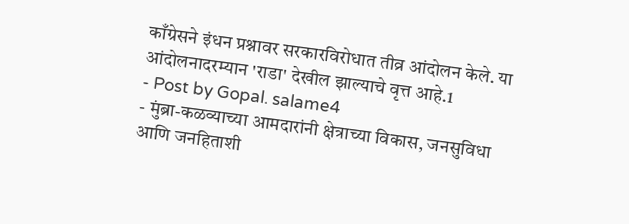काँग्रेसने इंधन प्रश्नावर सरकारविरोधात तीव्र आंदोलन केले. या आंदोलनादरम्यान 'राडा' देखील झाल्याचे वृत्त आहे.1
- Post by Gopal. salame4
- मुंब्रा-कळव्याच्या आमदारांनी क्षेत्राच्या विकास, जनसुविधा आणि जनहिताशी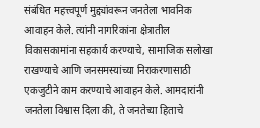संबंधित महत्त्वपूर्ण मुद्द्यांवरून जनतेला भावनिक आवाहन केले. त्यांनी नागरिकांना क्षेत्रातील विकासकामांना सहकार्य करण्याचे, सामाजिक सलोखा राखण्याचे आणि जनसमस्यांच्या निराकरणासाठी एकजुटीने काम करण्याचे आवाहन केले. आमदारांनी जनतेला विश्वास दिला की, ते जनतेच्या हिताचे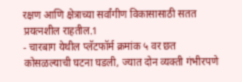रक्षण आणि क्षेत्राच्या सर्वांगीण विकासासाठी सतत प्रयत्नशील राहतील.1
- चारबाग येथील प्लॅटफॉर्म क्रमांक ५ वर छत कोसळल्याची घटना घडली, ज्यात दोन व्यक्ती गंभीरपणे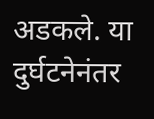अडकले. या दुर्घटनेनंतर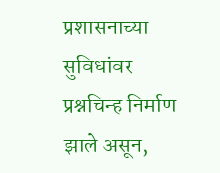प्रशासनाच्या सुविधांवर प्रश्नचिन्ह निर्माण झाले असून,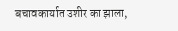बचावकार्यात उशीर का झाला,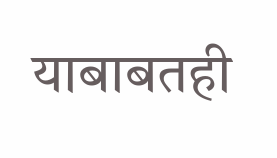याबाबतही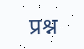प्रश्न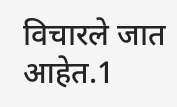विचारले जात आहेत.1